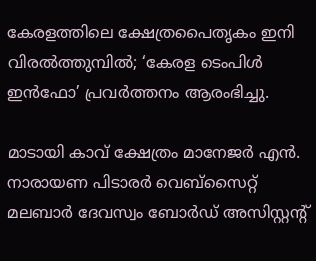കേരളത്തിലെ ക്ഷേത്രപൈതൃകം ഇനി വിരൽത്തുമ്പിൽ; ‘കേരള ടെംപിൾ ഇൻഫോ’ പ്രവർത്തനം ആരംഭിച്ചു.

മാടായി കാവ് ക്ഷേത്രം മാനേജർ എൻ. നാരായണ പിടാരർ വെബ്സൈറ്റ് മലബാർ ദേവസ്വം ബോർഡ് അസിസ്റ്റന്റ്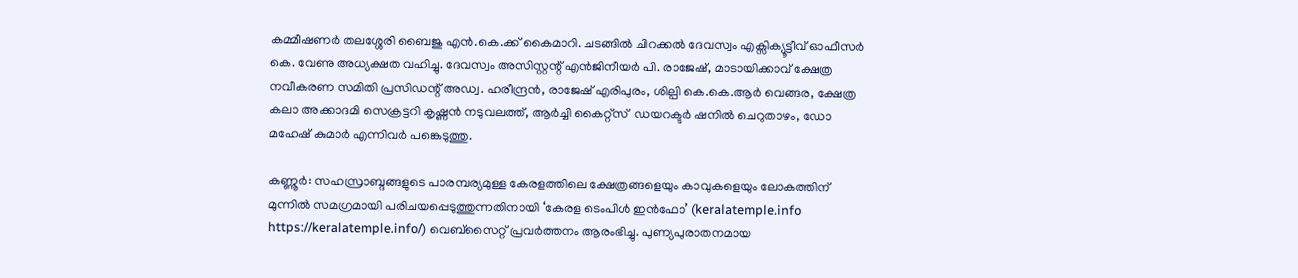കമ്മീഷണർ തലശ്ശേരി ബൈജു എൻ.കെ.ക്ക് കൈമാറി. ചടങ്ങിൽ ചിറക്കൽ ദേവസ്വം എക്സിക്യൂട്ടീവ് ഓഫീസർ കെ. വേണു അധ്യക്ഷത വഹിച്ചു. ദേവസ്വം അസിസ്റ്റന്റ് എൻജിനീയർ പി. രാജേഷ്, മാടായിക്കാവ് ക്ഷേത്ര നവീകരണ സമിതി പ്രസിഡന്റ് അഡ്വ. ഹരീന്ദ്രൻ, രാജേഷ് എരിപുരം, ശില്പി കെ.കെ.ആർ വെങ്ങര, ക്ഷേത്ര കലാ അക്കാദമി സെക്രട്ടറി കൃഷ്ണൻ നടുവലത്ത്, ആർച്ചി കൈറ്റ്സ്  ഡയറക്ടർ ഷനിൽ ചെറുതാഴം, ഡോ മഹേഷ് കുമാർ എന്നിവർ പങ്കെടുത്തു.

കണ്ണൂർ: സഹസ്രാബ്ദങ്ങളുടെ പാരമ്പര്യമുള്ള കേരളത്തിലെ ക്ഷേത്രങ്ങളെയും കാവുകളെയും ലോകത്തിന് മുന്നിൽ സമഗ്രമായി പരിചയപ്പെടുത്തുന്നതിനായി ‘കേരള ടെംപിൾ ഇൻഫോ’ (keralatemple.info https://keralatemple.info/) വെബ്‌സൈറ്റ് പ്രവർത്തനം ആരംഭിച്ചു. പുണ്യപുരാതനമായ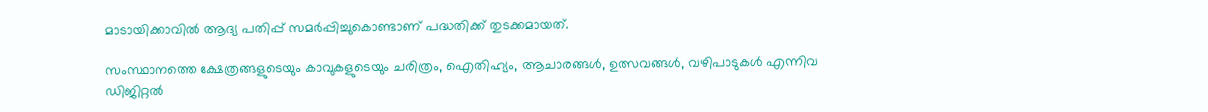മാടായിക്കാവിൽ ആദ്യ പതിപ്പ് സമർപ്പിച്ചുകൊണ്ടാണ് പദ്ധതിക്ക് തുടക്കമായത്.

സംസ്ഥാനത്തെ ക്ഷേത്രങ്ങളുടെയും കാവുകളുടെയും ചരിത്രം, ഐതിഹ്യം, ആചാരങ്ങൾ, ഉത്സവങ്ങൾ, വഴിപാടുകൾ എന്നിവ ഡിജിറ്റൽ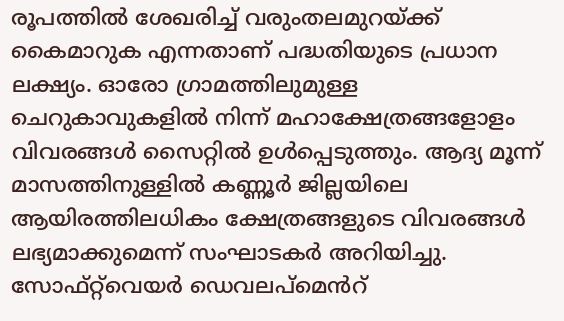രൂപത്തിൽ ശേഖരിച്ച് വരുംതലമുറയ്ക്ക് കൈമാറുക എന്നതാണ് പദ്ധതിയുടെ പ്രധാന ലക്ഷ്യം. ഓരോ ഗ്രാമത്തിലുമുള്ള ചെറുകാവുകളിൽ നിന്ന് മഹാക്ഷേത്രങ്ങളോളം വിവരങ്ങൾ സൈറ്റിൽ ഉൾപ്പെടുത്തും. ആദ്യ മൂന്ന് മാസത്തിനുള്ളിൽ കണ്ണൂർ ജില്ലയിലെ ആയിരത്തിലധികം ക്ഷേത്രങ്ങളുടെ വിവരങ്ങൾ ലഭ്യമാക്കുമെന്ന് സംഘാടകർ അറിയിച്ചു. സോഫ്റ്റ്‌വെയർ ഡെവലപ്മെൻറ്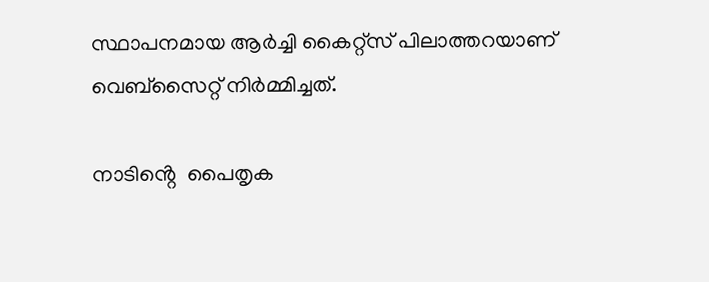സ്ഥാപനമായ ആർച്ചി കൈറ്റ്സ് പിലാത്തറയാണ് വെബ്സൈറ്റ് നിർമ്മിച്ചത്.

നാടിൻ്റെ  പൈതൃക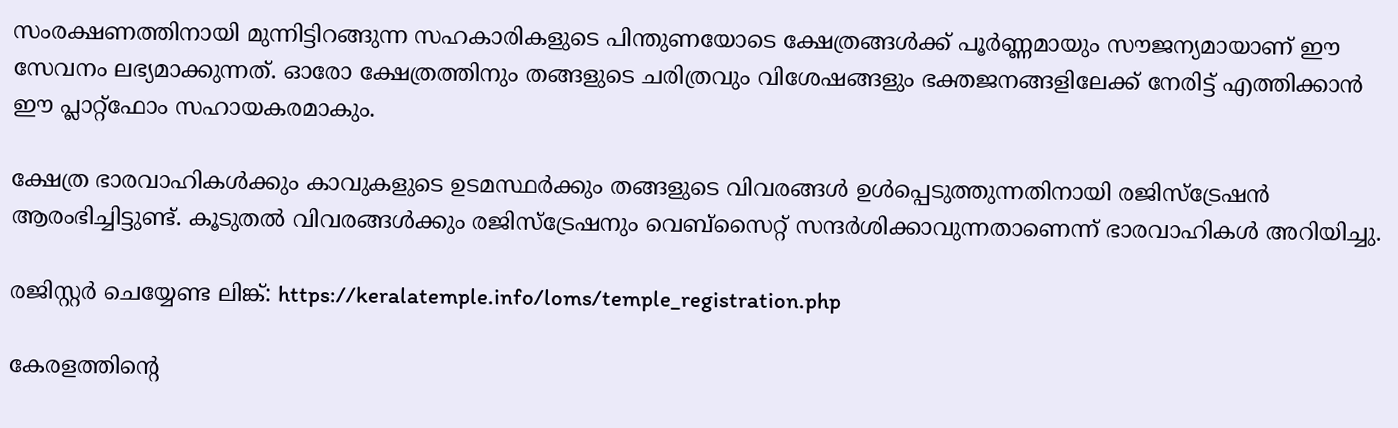സംരക്ഷണത്തിനായി മുന്നിട്ടിറങ്ങുന്ന സഹകാരികളുടെ പിന്തുണയോടെ ക്ഷേത്രങ്ങൾക്ക് പൂർണ്ണമായും സൗജന്യമായാണ് ഈ സേവനം ലഭ്യമാക്കുന്നത്. ഓരോ ക്ഷേത്രത്തിനും തങ്ങളുടെ ചരിത്രവും വിശേഷങ്ങളും ഭക്തജനങ്ങളിലേക്ക് നേരിട്ട് എത്തിക്കാൻ ഈ പ്ലാറ്റ്‌ഫോം സഹായകരമാകും.

ക്ഷേത്ര ഭാരവാഹികൾക്കും കാവുകളുടെ ഉടമസ്ഥർക്കും തങ്ങളുടെ വിവരങ്ങൾ ഉൾപ്പെടുത്തുന്നതിനായി രജിസ്‌ട്രേഷൻ ആരംഭിച്ചിട്ടുണ്ട്. കൂടുതൽ വിവരങ്ങൾക്കും രജിസ്‌ട്രേഷനും വെബ്‌സൈറ്റ് സന്ദർശിക്കാവുന്നതാണെന്ന് ഭാരവാഹികൾ അറിയിച്ചു.

രജിസ്റ്റർ ചെയ്യേണ്ട ലിങ്ക്: https://keralatemple.info/loms/temple_registration.php

കേരളത്തിൻ്റെ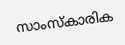സാംസ്കാരിക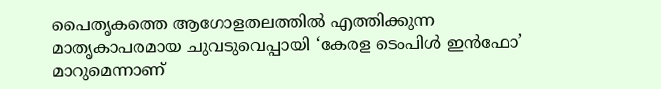പൈതൃകത്തെ ആഗോളതലത്തിൽ എത്തിക്കുന്ന മാതൃകാപരമായ ചുവടുവെപ്പായി ‘കേരള ടെംപിൾ ഇൻഫോ’ മാറുമെന്നാണ്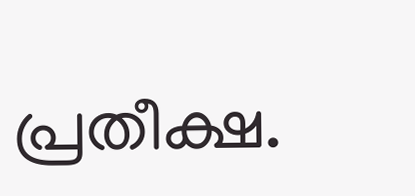പ്രതീക്ഷ.